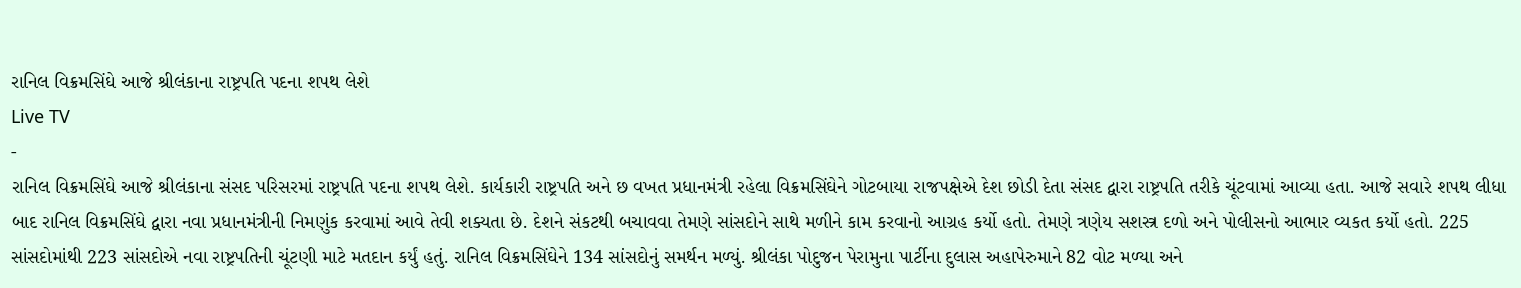રાનિલ વિક્રમસિંઘે આજે શ્રીલંકાના રાષ્ટ્રપતિ પદના શપથ લેશે
Live TV
-
રાનિલ વિક્રમસિંઘે આજે શ્રીલંકાના સંસદ પરિસરમાં રાષ્ટ્રપતિ પદના શપથ લેશે. કાર્યકારી રાષ્ટ્રપતિ અને છ વખત પ્રધાનમંત્રી રહેલા વિક્રમસિંઘેને ગોટબાયા રાજપક્ષેએ દેશ છોડી દેતા સંસદ દ્વારા રાષ્ટ્રપતિ તરીકે ચૂંટવામાં આવ્યા હતા. આજે સવારે શપથ લીધા બાદ રાનિલ વિક્રમસિંઘે દ્વારા નવા પ્રધાનમંત્રીની નિમણુંક કરવામાં આવે તેવી શક્યતા છે. દેશને સંકટથી બચાવવા તેમણે સાંસદોને સાથે મળીને કામ કરવાનો આગ્રહ કર્યો હતો. તેમણે ત્રણેય સશસ્ત્ર દળો અને પોલીસનો આભાર વ્યકત કર્યો હતો. 225 સાંસદોમાંથી 223 સાંસદોએ નવા રાષ્ટ્રપતિની ચૂંટણી માટે મતદાન કર્યું હતું. રાનિલ વિક્રમસિંઘેને 134 સાંસદોનું સમર્થન મળ્યું. શ્રીલંકા પોદુજન પેરામુના પાર્ટીના દુલાસ અહાપેરુમાને 82 વોટ મળ્યા અને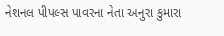નેશનલ પીપલ્સ પાવરના નેતા અનુરા કુમારા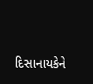દિસાનાયકેને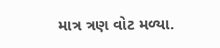માત્ર ત્રણ વોટ મળ્યા.